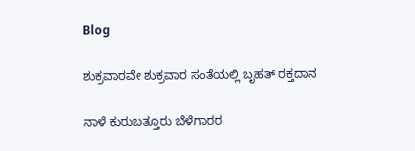Blog

ಶುಕ್ರವಾರವೇ ಶುಕ್ರವಾರ ಸಂತೆಯಲ್ಲಿ ಬೃಹತ್ ರಕ್ತದಾನ

ನಾಳೆ ಕುರುಬತ್ತೂರು ಬೆಳೆಗಾರರ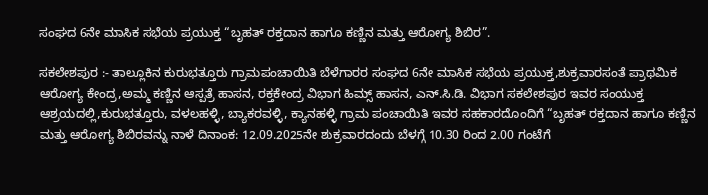ಸಂಘದ 6ನೇ ಮಾಸಿಕ ಸಭೆಯ ಪ್ರಯುಕ್ತ “ಬೃಹತ್ ರಕ್ತದಾನ ಹಾಗೂ ಕಣ್ಣಿನ ಮತ್ತು ಆರೋಗ್ಯ ಶಿಬಿರ”.

ಸಕಲೇಶಪುರ :- ತಾಲ್ಲೂಕಿನ ಕುರುಭತ್ತೂರು ಗ್ರಾಮಪಂಚಾಯಿತಿ ಬೆಳೆಗಾರರ ಸಂಘದ 6ನೇ ಮಾಸಿಕ ಸಭೆಯ ಪ್ರಯುಕ್ತ,ಶುಕ್ರವಾರಸಂತೆ ಪ್ರಾಥಮಿಕ ಆರೋಗ್ಯ ಕೇಂದ್ರ,ಅಮ್ಮ ಕಣ್ಣಿನ ಆಸ್ಪತ್ರೆ ಹಾಸನ, ರಕ್ತಕೇಂದ್ರ ವಿಭಾಗ ಹಿಮ್ಸ್ ಹಾಸನ, ಎನ್.ಸಿ.ಡಿ. ವಿಭಾಗ ಸಕಲೇಶಪುರ ಇವರ ಸಂಯುಕ್ತ ಆಶ್ರಯದಲ್ಲಿ,ಕುರುಭತ್ತೂರು, ವಳಲಹಳ್ಳಿ, ಬ್ಯಾಕರವಳ್ಳಿ, ಕ್ಯಾನಹಳ್ಳಿ ಗ್ರಾಮ ಪಂಚಾಯಿತಿ ಇವರ ಸಹಕಾರದೊಂದಿಗೆ “ಬೃಹತ್ ರಕ್ತದಾನ ಹಾಗೂ ಕಣ್ಣಿನ ಮತ್ತು ಆರೋಗ್ಯ ಶಿಬಿರವನ್ನು ನಾಳೆ ದಿನಾಂಕ: 12.09.2025ನೇ ಶುಕ್ರವಾರದಂದು ಬೆಳಗ್ಗೆ 10.30 ರಿಂದ 2.00 ಗಂಟೆಗೆ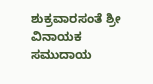ಶುಕ್ರವಾರಸಂತೆ ಶ್ರೀ ವಿನಾಯಕ ಸಮುದಾಯ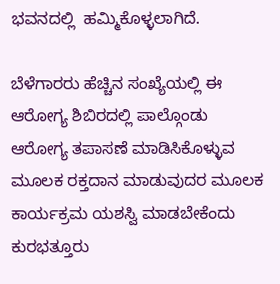ಭವನದಲ್ಲಿ  ಹಮ್ಮಿಕೊಳ್ಳಲಾಗಿದೆ.

ಬೆಳೆಗಾರರು ಹೆಚ್ಚಿನ ಸಂಖ್ಯೆಯಲ್ಲಿ ಈ ಆರೋಗ್ಯ ಶಿಬಿರದಲ್ಲಿ ಪಾಲ್ಗೊಂಡು ಆರೋಗ್ಯ ತಪಾಸಣೆ ಮಾಡಿಸಿಕೊಳ್ಳುವ ಮೂಲಕ ರಕ್ತದಾನ ಮಾಡುವುದರ ಮೂಲಕ ಕಾರ್ಯಕ್ರಮ ಯಶಸ್ವಿ ಮಾಡಬೇಕೆಂದು ಕುರಭತ್ತೂರು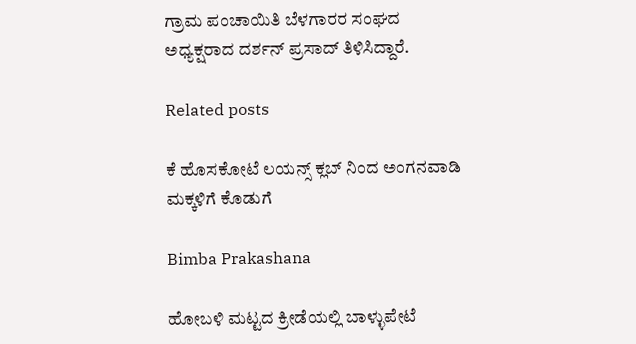ಗ್ರಾಮ ಪಂಚಾಯಿತಿ ಬೆಳಗಾರರ ಸಂಘದ ಅಧ್ಯಕ್ಷರಾದ ದರ್ಶನ್ ಪ್ರಸಾದ್ ತಿಳಿಸಿದ್ದಾರೆ.

Related posts

ಕೆ ಹೊಸಕೋಟೆ ಲಯನ್ಸ್ ಕ್ಲಬ್ ನಿಂದ ಅಂಗನವಾಡಿ ಮಕ್ಕಳಿಗೆ ಕೊಡುಗೆ

Bimba Prakashana

ಹೋಬಳಿ ಮಟ್ಟದ ಕ್ರೀಡೆಯಲ್ಲಿ ಬಾಳ್ಳುಪೇಟೆ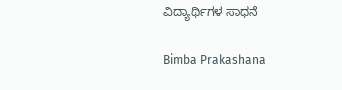ವಿದ್ಯಾರ್ಥಿಗಳ ಸಾಧನೆ

Bimba Prakashana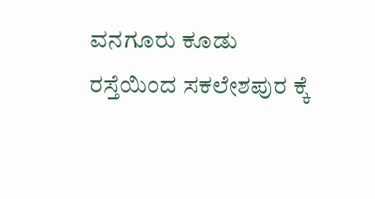ವನಗೂರು ಕೂಡು ರಸ್ತೆಯಿಂದ ಸಕಲೇಶಪುರ ಕ್ಕೆ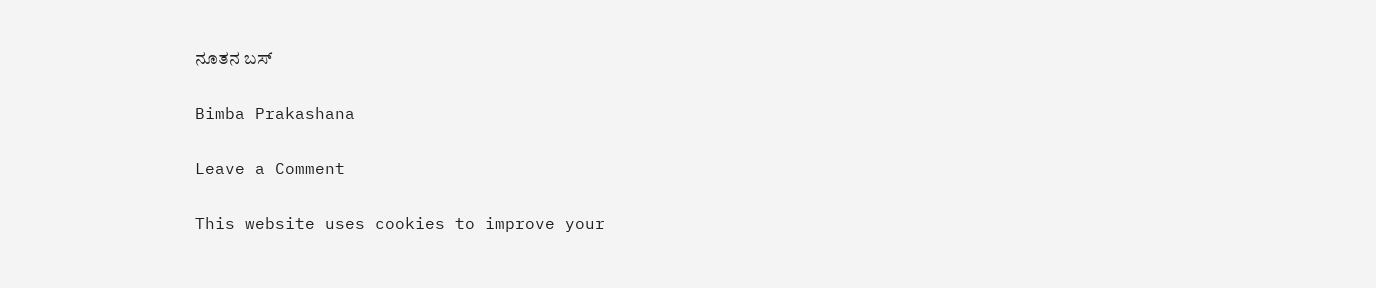ನೂತನ ಬಸ್

Bimba Prakashana

Leave a Comment

This website uses cookies to improve your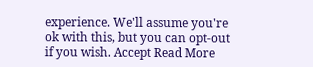experience. We'll assume you're ok with this, but you can opt-out if you wish. Accept Read More